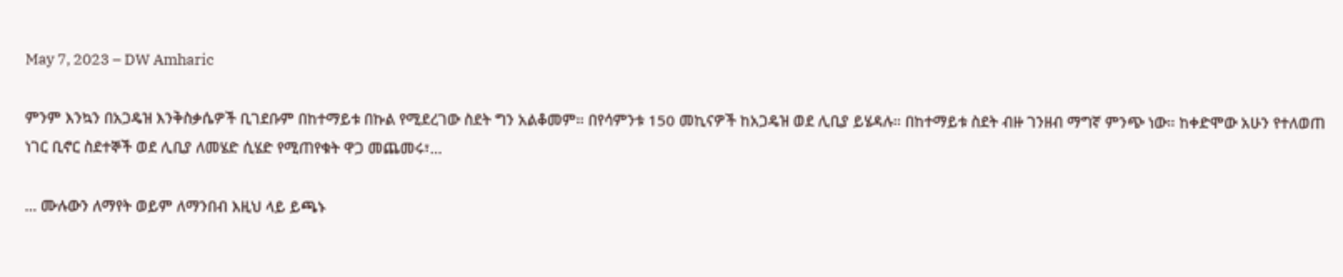May 7, 2023 – DW Amharic

ምንም እንኳን በአጋዴዝ እንቅስቃሴዎች ቢገደቡም በከተማይቱ በኩል የሚደረገው ስደት ግን አልቆመም። በየሳምንቱ 150 መኪናዎች ከአጋዴዝ ወደ ሊቢያ ይሄዳሉ። በከተማይቱ ስደት ብዙ ገንዘብ ማግኛ ምንጭ ነው። ከቀድሞው አሁን የተለወጠ ነገር ቢኖር ስደተኞች ወደ ሊቢያ ለመሄድ ሲሄድ የሚጠየቁት ዋጋ መጨመሩ፣…

… ሙሉውን ለማየት ወይም ለማንበብ እዚህ ላይ ይጫኑ